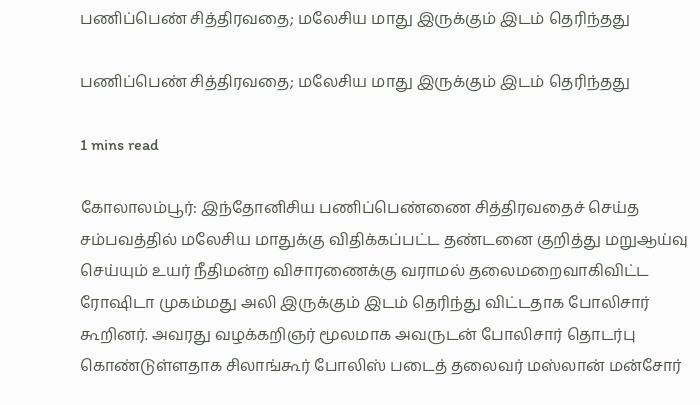பணிப்பெண் சித்திரவதை; மலேசிய மாது இருக்கும் இடம் தெரிந்தது

பணிப்பெண் சித்திரவதை; மலேசிய மாது இருக்கும் இடம் தெரிந்தது

1 mins read

கோலாலம்பூர்: இந்தோனிசிய பணிப்பெண்ணை சித்திரவதைச் செய்த சம்பவத்தில் மலேசிய மாதுக்கு விதிக்கப்பட்ட தண்டனை குறித்து மறுஆய்வு செய்யும் உயர் நீதிமன்ற விசாரணைக்கு வராமல் தலைமறைவாகிவிட்ட ரோ‌ஷிடா முகம்மது அலி இருக்கும் இடம் தெரிந்து விட்டதாக போலிசார் கூறினர். அவரது வழக்கறிஞர் மூலமாக அவருடன் போலிசார் தொடர்பு கொண்டுள்ளதாக சிலாங்கூர் போலிஸ் படைத் தலைவர் மஸ்லான் மன்சோர்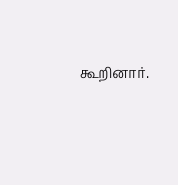கூறினார்.